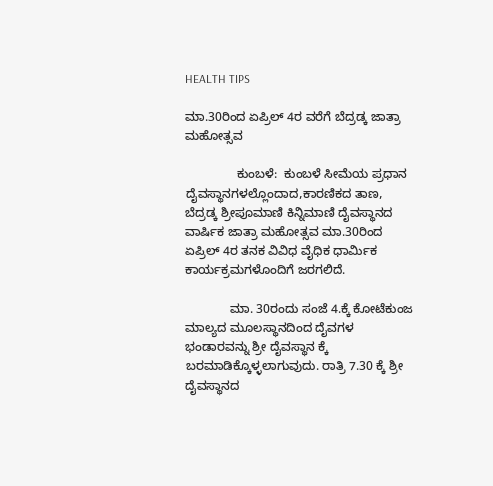HEALTH TIPS

ಮಾ.30ರಿಂದ ಏಪ್ರಿಲ್ 4ರ ವರೆಗೆ ಬೆದ್ರಡ್ಕ ಜಾತ್ರಾ ಮಹೋತ್ಸವ

               ಕುಂಬಳೆ:  ಕುಂಬಳೆ ಸೀಮೆಯ ಪ್ರಧಾನ ದೈವಸ್ಥಾನಗಳಲ್ಲೊಂದಾದ,ಕಾರಣಿಕದ ತಾಣ,  ಬೆದ್ರಡ್ಕ ಶ್ರೀಪೂಮಾಣಿ ಕಿನ್ನಿಮಾಣಿ ದೈವಸ್ಥಾನದ ವಾರ್ಷಿಕ ಜಾತ್ರಾ ಮಹೋತ್ಸವ ಮಾ.30ರಿಂದ ಏಪ್ರಿಲ್ 4ರ ತನಕ ವಿವಿಧ ವೈಧಿಕ ಧಾರ್ಮಿಕ ಕಾರ್ಯಕ್ರಮಗಳೊಂದಿಗೆ ಜರಗಲಿದೆ.

             ಮಾ. 30ರಂದು ಸಂಜೆ 4.ಕ್ಕೆ ಕೋಟೆಕುಂಜ ಮಾಲ್ಯದ ಮೂಲಸ್ಥಾನದಿಂದ ದೈವಗಳ ಭಂಡಾರವನ್ನು ಶ್ರೀ ದೈವಸ್ಥಾನ ಕ್ಕೆ ಬರಮಾಡಿಕ್ಕೊಳ್ಳಲಾಗುವುದು. ರಾತ್ರಿ 7.30 ಕ್ಕೆ ಶ್ರೀ ದೈವಸ್ಥಾನದ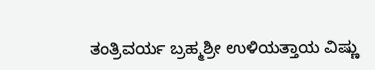ತಂತ್ರಿವರ್ಯ ಬ್ರಹ್ಮಶ್ರೀ ಉಳಿಯತ್ತಾಯ ವಿಷ್ಣು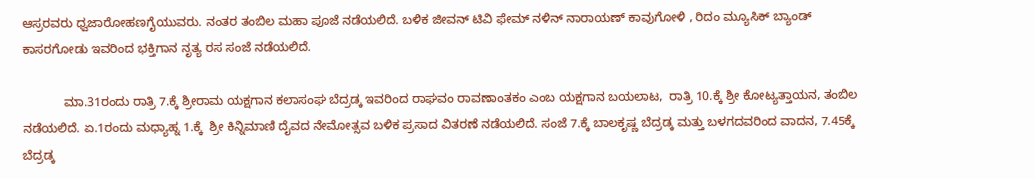ಆಸ್ರರವರು ಧ್ವಜಾರೋಹಣಗೈಯುವರು. ನಂತರ ತಂಬಿಲ ಮಹಾ ಪೂಜೆ ನಡೆಯಲಿದೆ. ಬಳಿಕ ಜೀವನ್ ಟಿವಿ ಫೇಮ್ ನಳಿನ್ ನಾರಾಯಣ್ ಕಾವುಗೋಳಿ , ರಿದಂ ಮ್ಯೂಸಿಕ್ ಬ್ಯಾಂಡ್ ಕಾಸರಗೋಡು ಇವರಿಂದ ಭಕ್ತಿಗಾನ ನೃತ್ಯ ರಸ ಸಂಜೆ ನಡೆಯಲಿದೆ.

            ಮಾ.31ರಂದು ರಾತ್ರಿ 7.ಕ್ಕೆ ಶ್ರೀರಾಮ ಯಕ್ಷಗಾನ ಕಲಾಸಂಘ ಬೆದ್ರಡ್ಕ ಇವರಿಂದ ರಾಘವಂ ರಾವಣಾಂತಕಂ ಎಂಬ ಯಕ್ಷಗಾನ ಬಯಲಾಟ,  ರಾತ್ರಿ 10.ಕ್ಕೆ ಶ್ರೀ ಕೋಟ್ಯತ್ತಾಯನ, ತಂಬಿಲ ನಡೆಯಲಿದೆ. ಏ.1ರಂದು ಮಧ್ಯಾಹ್ನ 1.ಕ್ಕೆ  ಶ್ರೀ ಕಿನ್ನಿಮಾಣಿ ದೈವದ ನೇಮೋತ್ಸವ ಬಳಿಕ ಪ್ರಸಾದ ವಿತರಣೆ ನಡೆಯಲಿದೆ. ಸಂಜೆ 7.ಕ್ಕೆ ಬಾಲಕೃಷ್ಣ ಬೆದ್ರಡ್ಕ ಮತ್ತು ಬಳಗದವರಿಂದ ವಾದನ, 7.45ಕ್ಕೆ  ಬೆದ್ರಡ್ಕ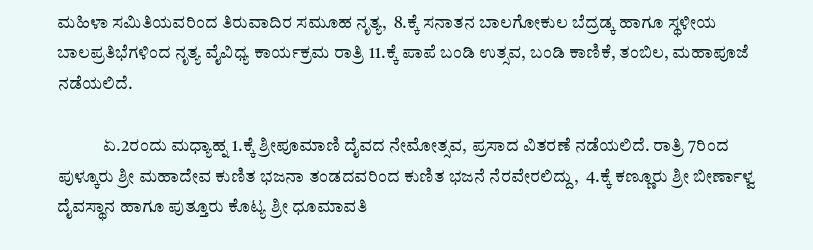ಮಹಿಳಾ ಸಮಿತಿಯವರಿಂದ ತಿರುವಾದಿರ ಸಮೂಹ ನೃತ್ಯ,  8.ಕ್ಕೆ ಸನಾತನ ಬಾಲಗೋಕುಲ ಬೆದ್ರಡ್ಕ ಹಾಗೂ ಸ್ಥಳೀಯ ಬಾಲಪ್ರತಿಭೆಗಳಿಂದ ನೃತ್ಯ ವೈವಿಧ್ಯ ಕಾರ್ಯಕ್ರಮ ರಾತ್ರಿ 11.ಕ್ಕೆ ಪಾಪೆ ಬಂಡಿ ಉತ್ಸವ, ಬಂಡಿ ಕಾಣಿಕೆ, ತಂಬಿಲ, ಮಹಾಪೂಜೆ ನಡೆಯಲಿದೆ.

             ಏ.2ರಂದು ಮಧ್ಯಾಹ್ನ 1.ಕ್ಕೆ ಶ್ರೀಪೂಮಾಣಿ ದೈವದ ನೇಮೋತ್ಸವ, ಪ್ರಸಾದ ವಿತರಣೆ ನಡೆಯಲಿದೆ. ರಾತ್ರಿ 7ರಿಂದ ಪುಳ್ಕೂರು ಶ್ರೀ ಮಹಾದೇವ ಕುಣಿತ ಭಜನಾ ತಂಡದವರಿಂದ ಕುಣಿತ ಭಜನೆ ನೆರವೇರಲಿದ್ದು,  4.ಕ್ಕೆ ಕಣ್ಣೂರು ಶ್ರೀ ಬೀರ್ಣಾಳ್ವ ದೈವಸ್ಥಾನ ಹಾಗೂ ಪುತ್ತೂರು ಕೊಟ್ಯ ಶ್ರೀ ಧೂಮಾವತಿ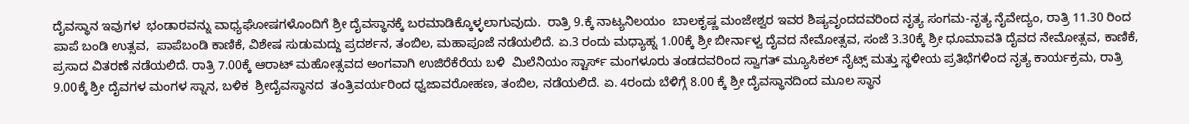ದೈವಸ್ಥಾನ ಇವುಗಳ  ಭಂಡಾರವನ್ನು ವಾಧ್ಯಘೋಷಗಳೊಂದಿಗೆ ಶ್ರೀ ದೈವಸ್ಥಾನಕ್ಕೆ ಬರಮಾಡಿಕ್ಕೊಳ್ಳಲಾಗುವುದು.  ರಾತ್ರಿ 9.ಕ್ಕೆ ನಾಟ್ಯನಿಲಯಂ  ಬಾಲಕೃಷ್ಣ ಮಂಜೇಶ್ವರ ಇವರ ಶಿಷ್ಯವೃಂದದವರಿಂದ ನೃತ್ಯ ಸಂಗಮ-ನೃತ್ಯ ನೈವೇದ್ಯಂ, ರಾತ್ರಿ 11.30 ರಿಂದ ಪಾಪೆ ಬಂಡಿ ಉತ್ಸವ,  ಪಾಪೆಬಂಡಿ ಕಾಣಿಕೆ, ವಿಶೇಷ ಸುಡುಮದ್ದು ಪ್ರದರ್ಶನ, ತಂಬಿಲ, ಮಹಾಪೂಜೆ ನಡೆಯಲಿದೆ. ಏ.3 ರಂದು ಮಧ್ಯಾಹ್ನ 1.00ಕ್ಕೆ ಶ್ರೀ ಬೀರ್ನಾಳ್ವ ದೈವದ ನೇಮೋತ್ಸವ, ಸಂಜೆ 3.30ಕ್ಕೆ ಶ್ರೀ ಧೂಮಾವತಿ ದೈವದ ನೇಮೋತ್ಸವ, ಕಾಣಿಕೆ, ಪ್ರಸಾದ ವಿತರಣೆ ನಡೆಯಲಿದೆ. ರಾತ್ರಿ 7.00ಕ್ಕೆ ಆರಾಟ್ ಮಹೋತ್ಸವದ ಅಂಗವಾಗಿ ಉಜಿರೆಕೆರೆಯ ಬಳಿ  ಮಿಲೆನಿಯಂ ಸ್ಟಾರ್ಸ್ ಮಂಗಳೂರು ತಂಡದವರಿಂದ ಸ್ವಾಗತ್ ಮ್ಯೂಸಿಕಲ್ ನೈಟ್ಸ್ ಮತ್ತು ಸ್ಥಳೀಯ ಪ್ರತಿಭೆಗಳಿಂದ ನೃತ್ಯ ಕಾರ್ಯಕ್ರಮ, ರಾತ್ರಿ 9.00ಕ್ಕೆ ಶ್ರೀ ದೈವಗಳ ಮಂಗಳ ಸ್ನಾನ, ಬಳಿಕ  ಶ್ರೀದೈವಸ್ಥಾನದ  ತಂತ್ರಿವರ್ಯರಿಂದ ಧ್ವಜಾವರೋಹಣ, ತಂಬಿಲ, ನಡೆಯಲಿದೆ. ಏ. 4ರಂದು ಬೆಳಿಗ್ಗೆ 8.00 ಕ್ಕೆ ಶ್ರೀ ದೈವಸ್ಥಾನದಿಂದ ಮೂಲ ಸ್ಥಾನ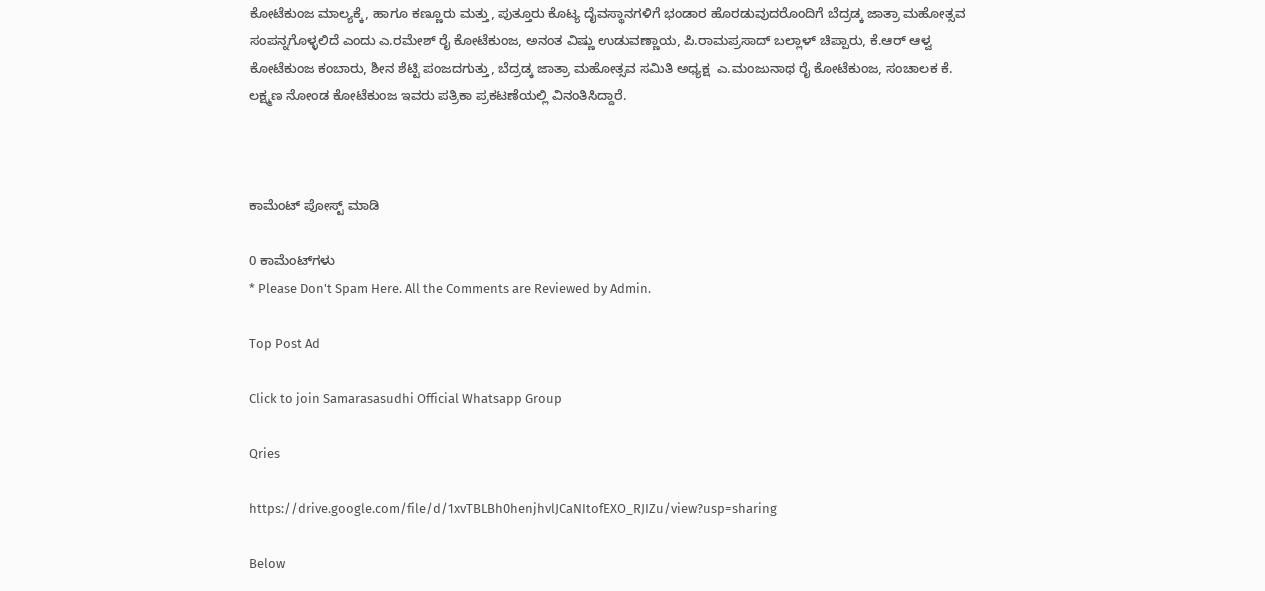ಕೋಟೆಕುಂಜ ಮಾಲ್ಯಕ್ಕೆ, ಹಾಗೂ ಕಣ್ಣೂರು ಮತ್ತು, ಪುತ್ತೂರು ಕೊಟ್ಯ ದೈವಸ್ಥಾನಗಳಿಗೆ ಭಂಡಾರ ಹೊರಡುವುದರೊಂದಿಗೆ ಬೆದ್ರಡ್ಕ ಜಾತ್ರಾ ಮಹೋತ್ಸವ ಸಂಪನ್ನಗೊಳ್ಳಲಿದೆ ಎಂದು ಎ.ರಮೇಶ್ ರೈ ಕೋಟೆಕುಂಜ, ಅನಂತ ವಿಷ್ಣು ಉಡುವಣ್ಣಾಯ, ಪಿ.ರಾಮಪ್ರಸಾದ್ ಬಲ್ಲಾಳ್ ಚಿಪ್ಪಾರು, ಕೆ.ಆರ್ ಆಳ್ವ ಕೋಟೆಕುಂಜ ಕಂಬಾರು, ಶೀನ ಶೆಟ್ಟಿ ಪಂಜದಗುತ್ತು, ಬೆದ್ರಡ್ಕ ಜಾತ್ರಾ ಮಹೋತ್ಸವ ಸಮಿತಿ ಅಧ್ಯಕ್ಷ  ಎ.ಮಂಜುನಾಥ ರೈ ಕೋಟೆಕುಂಜ, ಸಂಚಾಲಕ ಕೆ. ಲಕ್ಷ್ಮಣ ನೋಂಡ ಕೋಟೆಕುಂಜ ಇವರು ಪತ್ರಿಕಾ ಪ್ರಕಟಣೆಯಲ್ಲಿ ವಿನಂತಿಸಿದ್ದಾರೆ.



ಕಾಮೆಂಟ್‌‌ ಪೋಸ್ಟ್‌ ಮಾಡಿ

0 ಕಾಮೆಂಟ್‌ಗಳು
* Please Don't Spam Here. All the Comments are Reviewed by Admin.

Top Post Ad

Click to join Samarasasudhi Official Whatsapp Group

Qries

https://drive.google.com/file/d/1xvTBLBh0henjhvlJCaNItofEXO_RJIZu/view?usp=sharing

Below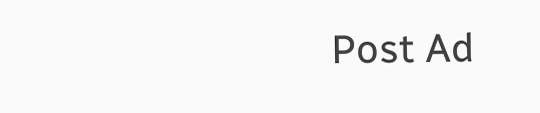Post Ad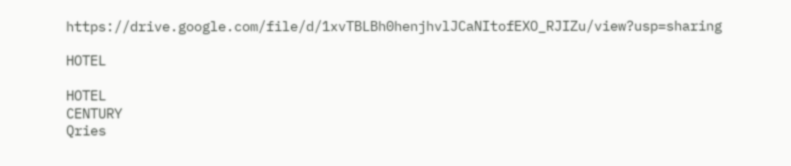https://drive.google.com/file/d/1xvTBLBh0henjhvlJCaNItofEXO_RJIZu/view?usp=sharing

HOTEL

HOTEL
CENTURY
Qries